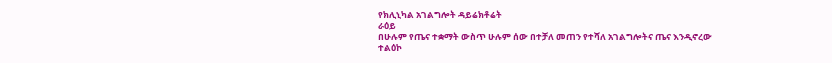የክሊኒካል አገልግሎት ዳይሬክቶሬት
ራዕይ
በሁሉም የጤና ተቋማት ውስጥ ሁሉም ሰው በተቻለ መጠን የተሻለ አገልግሎትና ጤና እንዲኖረው
ተልዕኮ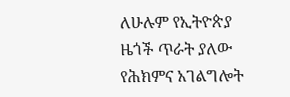ለሁሉም የኢትዮጵያ ዜጎች ጥራት ያለው የሕክምና አገልግሎት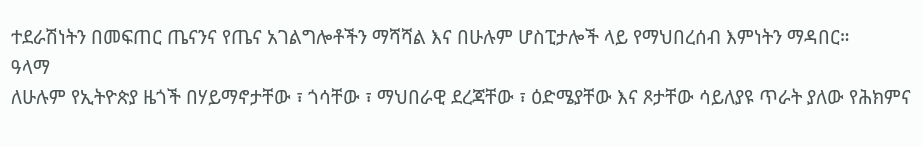ተደራሽነትን በመፍጠር ጤናንና የጤና አገልግሎቶችን ማሻሻል እና በሁሉም ሆስፒታሎች ላይ የማህበረሰብ እምነትን ማዳበር።
ዓላማ
ለሁሉም የኢትዮጵያ ዜጎች በሃይማኖታቸው ፣ ጎሳቸው ፣ ማህበራዊ ደረጃቸው ፣ ዕድሜያቸው እና ጾታቸው ሳይለያዩ ጥራት ያለው የሕክምና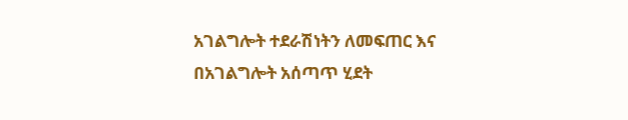አገልግሎት ተደራሽነትን ለመፍጠር እና በአገልግሎት አሰጣጥ ሂደት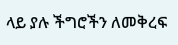ላይ ያሉ ችግሮችን ለመቅረፍ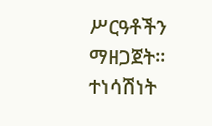ሥርዓቶችን ማዘጋጀት።
ተነሳሽነት